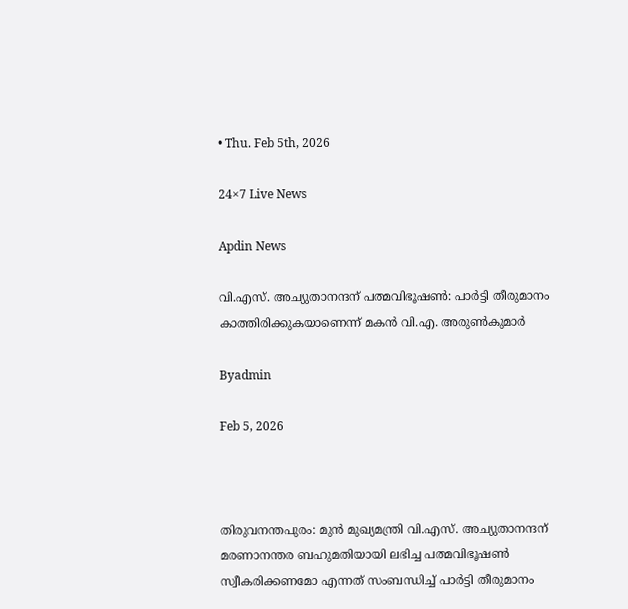• Thu. Feb 5th, 2026

24×7 Live News

Apdin News

വി.എസ്. അച്യുതാനന്ദന് പത്മവിഭൂഷണ്‍: പാര്‍ട്ടി തീരുമാനം കാത്തിരിക്കുകയാണെന്ന് മകന്‍ വി.എ. അരുണ്‍കുമാര്‍

Byadmin

Feb 5, 2026



തിരുവനന്തപുരം: മുന്‍ മുഖ്യമന്ത്രി വി.എസ്. അച്യുതാനന്ദന് മരണാനന്തര ബഹുമതിയായി ലഭിച്ച പത്മവിഭൂഷണ്‍ സ്വീകരിക്കണമോ എന്നത് സംബന്ധിച്ച് പാര്‍ട്ടി തീരുമാനം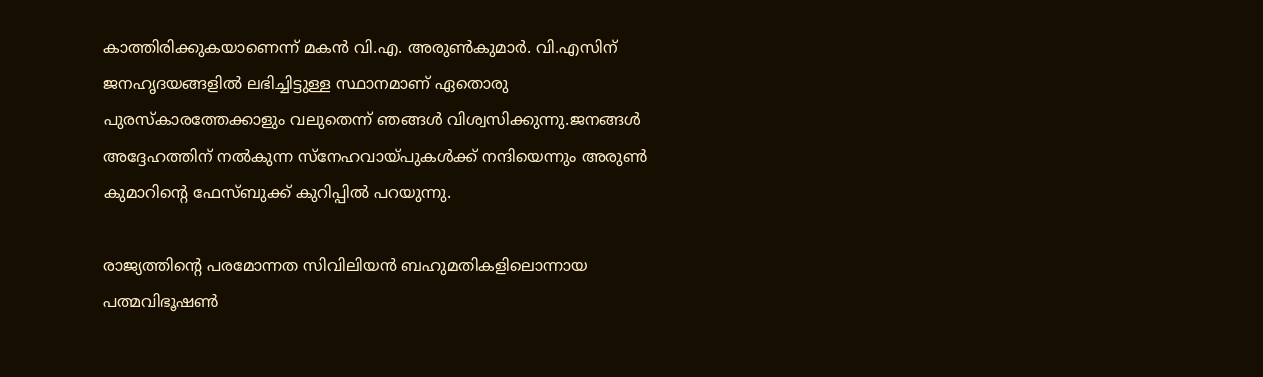കാത്തിരിക്കുകയാണെന്ന് മകന്‍ വി.എ. അരുണ്‍കുമാര്‍. വി.എസിന് ജനഹൃദയങ്ങളില്‍ ലഭിച്ചിട്ടുള്ള സ്ഥാനമാണ് ഏതൊരു പുരസ്‌കാരത്തേക്കാളും വലുതെന്ന് ഞങ്ങള്‍ വിശ്വസിക്കുന്നു.ജനങ്ങള്‍ അദ്ദേഹത്തിന് നല്‍കുന്ന സ്‌നേഹവായ്‌പുകള്‍ക്ക് നന്ദിയെന്നും അരുണ്‍ കുമാറിന്റെ ഫേസ്ബുക്ക് കുറിപ്പില്‍ പറയുന്നു.

രാജ്യത്തിന്റെ പരമോന്നത സിവിലിയന്‍ ബഹുമതികളിലൊന്നായ പത്മവിഭൂഷണ്‍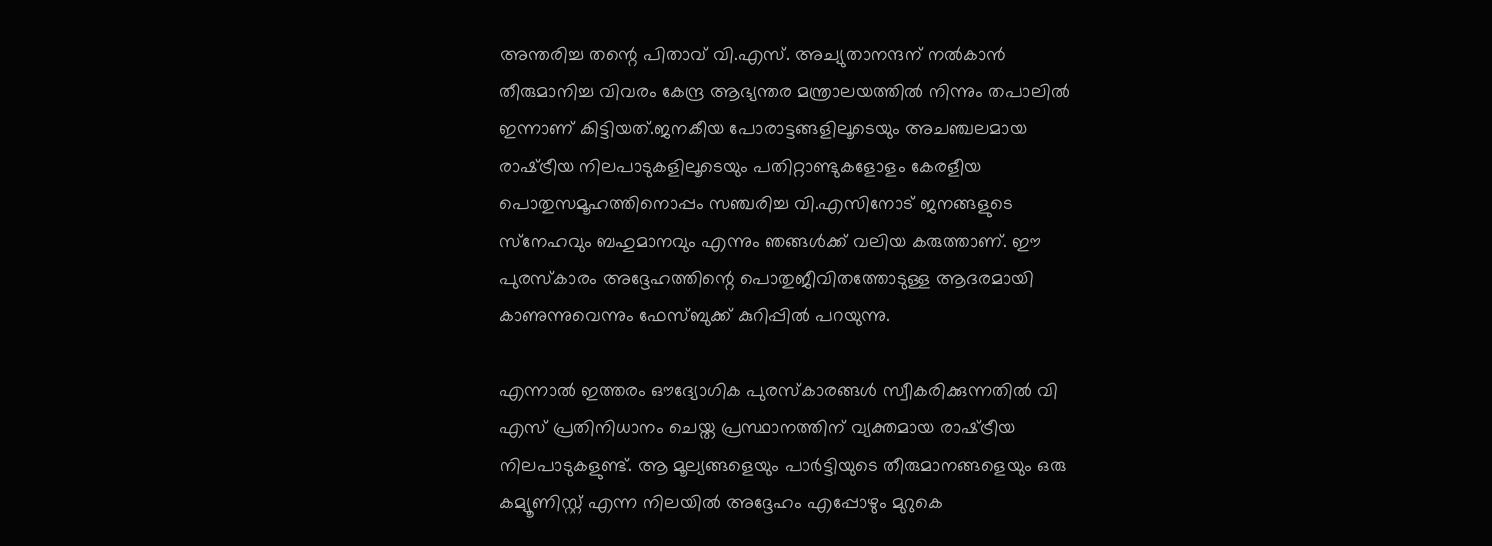അന്തരിച്ച തന്റെ പിതാവ് വി.എസ്. അച്യുതാനന്ദന് നല്‍കാന്‍ തീരുമാനിച്ച വിവരം കേന്ദ്ര ആഭ്യന്തര മന്ത്രാലയത്തില്‍ നിന്നും തപാലില്‍ ഇന്നാണ് കിട്ടിയത്.ജനകീയ പോരാട്ടങ്ങളിലൂടെയും അചഞ്ചലമായ രാഷ്‌ട്രീയ നിലപാടുകളിലൂടെയും പതിറ്റാണ്ടുകളോളം കേരളീയ പൊതുസമൂഹത്തിനൊപ്പം സഞ്ചരിച്ച വി.എസിനോട് ജനങ്ങളുടെ സ്‌നേഹവും ബഹുമാനവും എന്നും ഞങ്ങള്‍ക്ക് വലിയ കരുത്താണ്. ഈ പുരസ്‌കാരം അദ്ദേഹത്തിന്റെ പൊതുജീവിതത്തോടുള്ള ആദരമായി കാണുന്നുവെന്നും ഫേസ്ബുക്ക് കുറിപ്പില്‍ പറയുന്നു.

എന്നാല്‍ ഇത്തരം ഔദ്യോഗിക പുരസ്‌കാരങ്ങള്‍ സ്വീകരിക്കുന്നതില്‍ വി എസ് പ്രതിനിധാനം ചെയ്ത പ്രസ്ഥാനത്തിന് വ്യക്തമായ രാഷ്‌ട്രീയ നിലപാടുകളുണ്ട്. ആ മൂല്യങ്ങളെയും പാര്‍ട്ടിയുടെ തീരുമാനങ്ങളെയും ഒരു കമ്യൂണിസ്റ്റ് എന്ന നിലയില്‍ അദ്ദേഹം എപ്പോഴും മുറുകെ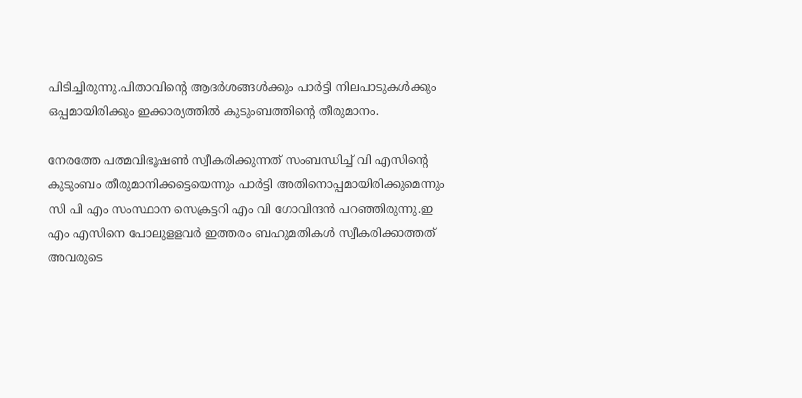പിടിച്ചിരുന്നു.പിതാവിന്റെ ആദര്‍ശങ്ങള്‍ക്കും പാര്‍ട്ടി നിലപാടുകള്‍ക്കും ഒപ്പമായിരിക്കും ഇക്കാര്യത്തില്‍ കുടുംബത്തിന്റെ തീരുമാനം.

നേരത്തേ പത്മവിഭൂഷണ്‍ സ്വീകരിക്കുന്നത് സംബന്ധിച്ച് വി എസിന്റെ കുടുംബം തീരുമാനിക്കട്ടെയെന്നും പാര്‍ട്ടി അതിനൊപ്പമായിരിക്കുമെന്നും സി പി എം സംസ്ഥാന സെക്രട്ടറി എം വി ഗോവിന്ദന്‍ പറഞ്ഞിരുന്നു.ഇ എം എസിനെ പോലുളളവര്‍ ഇത്തരം ബഹുമതികള്‍ സ്വീകരിക്കാത്തത് അവരുടെ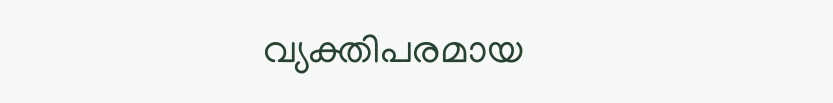വ്യക്തിപരമായ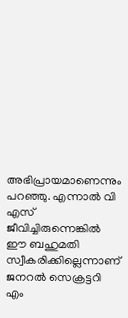അഭിപ്രായമാണെന്നും പറഞ്ഞു. എന്നാല്‍ വി എസ് ജീവിച്ചിരുന്നെങ്കില്‍ ഈ ബഹുമതി സ്വീകരിക്കില്ലെന്നാണ് ജനറല്‍ സെക്രട്ടറി എം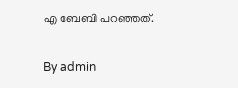എ ബേബി പറഞ്ഞത്.

By admin